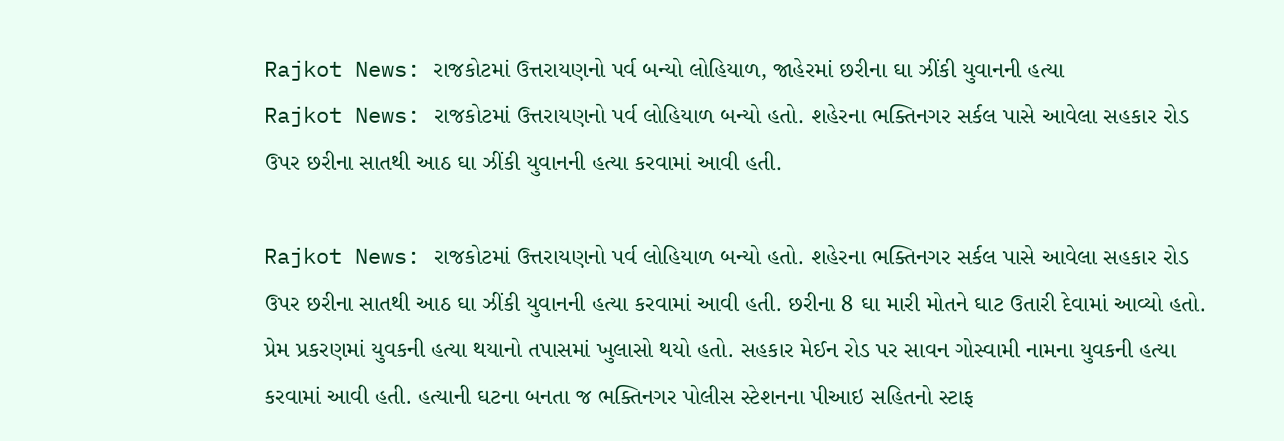Rajkot News: રાજકોટમાં ઉત્તરાયણનો પર્વ બન્યો લોહિયાળ, જાહેરમાં છરીના ઘા ઝીંકી યુવાનની હત્યા
Rajkot News: રાજકોટમાં ઉત્તરાયણનો પર્વ લોહિયાળ બન્યો હતો. શહેરના ભક્તિનગર સર્કલ પાસે આવેલા સહકાર રોડ ઉપર છરીના સાતથી આઠ ઘા ઝીંકી યુવાનની હત્યા કરવામાં આવી હતી.

Rajkot News: રાજકોટમાં ઉત્તરાયણનો પર્વ લોહિયાળ બન્યો હતો. શહેરના ભક્તિનગર સર્કલ પાસે આવેલા સહકાર રોડ ઉપર છરીના સાતથી આઠ ઘા ઝીંકી યુવાનની હત્યા કરવામાં આવી હતી. છરીના 8 ઘા મારી મોતને ઘાટ ઉતારી દેવામાં આવ્યો હતો. પ્રેમ પ્રકરણમાં યુવકની હત્યા થયાનો તપાસમાં ખુલાસો થયો હતો. સહકાર મેઈન રોડ પર સાવન ગોસ્વામી નામના યુવકની હત્યા કરવામાં આવી હતી. હત્યાની ઘટના બનતા જ ભક્તિનગર પોલીસ સ્ટેશનના પીઆઇ સહિતનો સ્ટાફ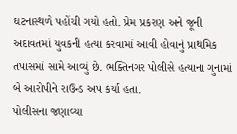ઘટનાસ્થળે પહોંચી ગયો હતો. પ્રેમ પ્રકરણ અને જૂની અદાવતમાં યુવકની હત્યા કરવામાં આવી હોવાનું પ્રાથમિક તપાસમાં સામે આવ્યું છે. ભક્તિનગર પોલીસે હત્યાના ગુનામાં બે આરોપીને રાઉન્ડ અપ કર્યા હતા.
પોલીસના જણાવ્યા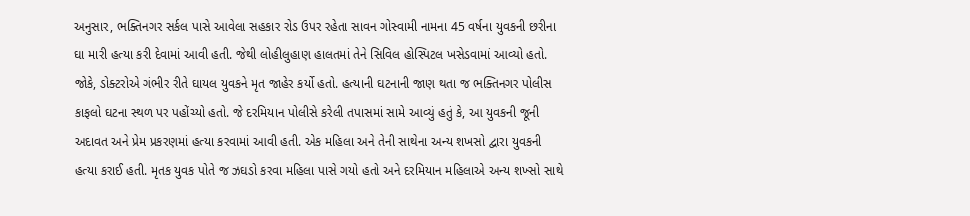અનુસાર, ભક્તિનગર સર્કલ પાસે આવેલા સહકાર રોડ ઉપર રહેતા સાવન ગોસ્વામી નામના 45 વર્ષના યુવકની છરીના ઘા મારી હત્યા કરી દેવામાં આવી હતી. જેથી લોહીલુહાણ હાલતમાં તેને સિવિલ હોસ્પિટલ ખસેડવામાં આવ્યો હતો. જોકે, ડોક્ટરોએ ગંભીર રીતે ઘાયલ યુવકને મૃત જાહેર કર્યો હતો. હત્યાની ઘટનાની જાણ થતા જ ભક્તિનગર પોલીસ કાફલો ઘટના સ્થળ પર પહોંચ્યો હતો. જે દરમિયાન પોલીસે કરેલી તપાસમાં સામે આવ્યું હતું કે, આ યુવકની જૂની અદાવત અને પ્રેમ પ્રકરણમાં હત્યા કરવામાં આવી હતી. એક મહિલા અને તેની સાથેના અન્ય શખસો દ્વારા યુવકની હત્યા કરાઈ હતી. મૃતક યુવક પોતે જ ઝઘડો કરવા મહિલા પાસે ગયો હતો અને દરમિયાન મહિલાએ અન્ય શખ્સો સાથે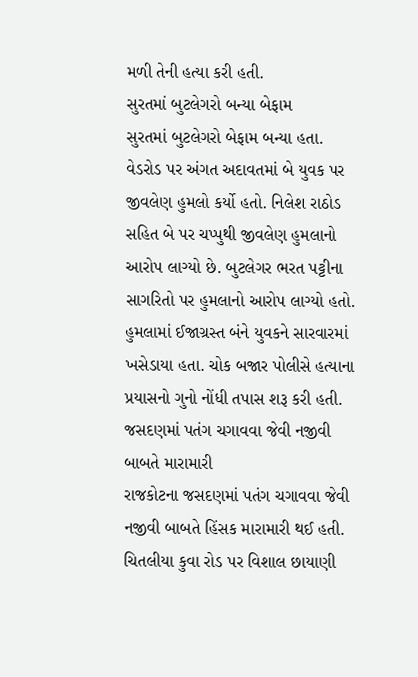મળી તેની હત્યા કરી હતી.
સુરતમાં બુટલેગરો બન્યા બેફામ
સુરતમાં બુટલેગરો બેફામ બન્યા હતા. વેડરોડ પર અંગત અદાવતમાં બે યુવક પર જીવલેણ હુમલો કર્યો હતો. નિલેશ રાઠોડ સહિત બે પર ચપ્પુથી જીવલેણ હુમલાનો આરોપ લાગ્યો છે. બુટલેગર ભરત પટ્ટીના સાગરિતો પર હુમલાનો આરોપ લાગ્યો હતો. હુમલામાં ઈજાગ્રસ્ત બંને યુવકને સારવારમાં ખસેડાયા હતા. ચોક બજાર પોલીસે હત્યાના પ્રયાસનો ગુનો નોંધી તપાસ શરૂ કરી હતી.
જસદણમાં પતંગ ચગાવવા જેવી નજીવી બાબતે મારામારી
રાજકોટના જસદણમાં પતંગ ચગાવવા જેવી નજીવી બાબતે હિંસક મારામારી થઈ હતી. ચિતલીયા કુવા રોડ પર વિશાલ છાયાણી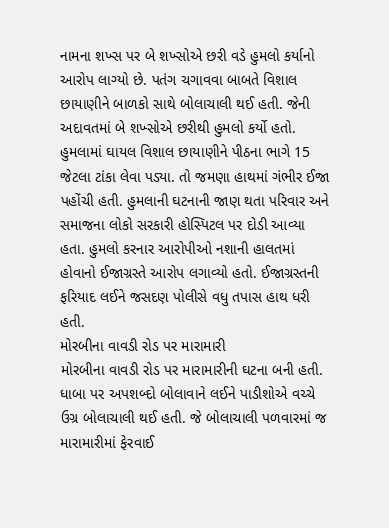નામના શખ્સ પર બે શખ્સોએ છરી વડે હુમલો કર્યાનો આરોપ લાગ્યો છે. પતંગ ચગાવવા બાબતે વિશાલ છાયાણીને બાળકો સાથે બોલાચાલી થઈ હતી. જેની અદાવતમાં બે શખ્સોએ છરીથી હુમલો કર્યો હતો. હુમલામાં ઘાયલ વિશાલ છાયાણીને પીઠના ભાગે 15 જેટલા ટાંકા લેવા પડ્યા. તો જમણા હાથમાં ગંભીર ઈજા પહોંચી હતી. હુમલાની ઘટનાની જાણ થતા પરિવાર અને સમાજના લોકો સરકારી હોસ્પિટલ પર દોડી આવ્યા હતા. હુમલો કરનાર આરોપીઓ નશાની હાલતમાં હોવાનો ઈજાગ્રસ્તે આરોપ લગાવ્યો હતો. ઈજાગ્રસ્તની ફરિયાદ લઈને જસદણ પોલીસે વધુ તપાસ હાથ ધરી હતી.
મોરબીના વાવડી રોડ પર મારામારી
મોરબીના વાવડી રોડ પર મારામારીની ઘટના બની હતી. ધાબા પર અપશબ્દો બોલાવાને લઈને પાડીશોએ વચ્ચે ઉગ્ર બોલાચાલી થઈ હતી. જે બોલાચાલી પળવારમાં જ મારામારીમાં ફેરવાઈ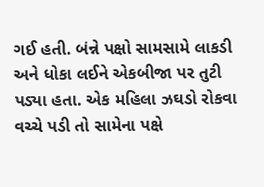ગઈ હતી. બંન્ને પક્ષો સામસામે લાકડી અને ધોકા લઈને એકબીજા પર તુટી પડ્યા હતા. એક મહિલા ઝઘડો રોકવા વચ્ચે પડી તો સામેના પક્ષે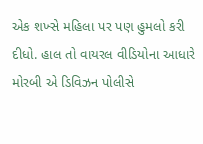એક શખ્સે મહિલા પર પણ હુમલો કરી દીધો. હાલ તો વાયરલ વીડિયોના આધારે મોરબી એ ડિવિઝન પોલીસે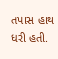તપાસ હાથ ધરી હતી.